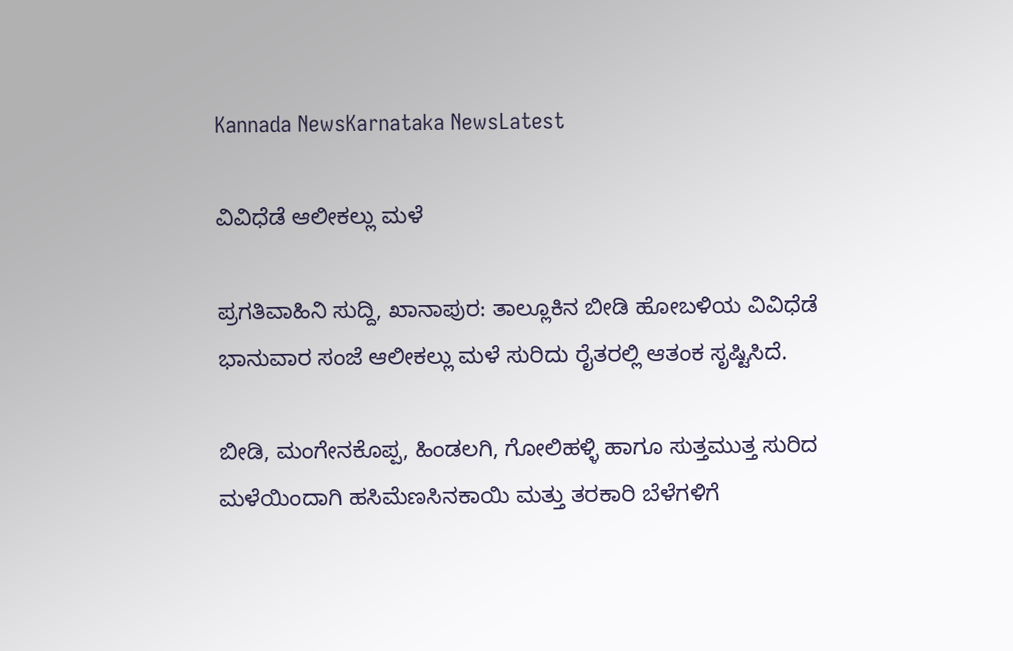Kannada NewsKarnataka NewsLatest

ವಿವಿಧೆಡೆ ಆಲೀಕಲ್ಲು ಮಳೆ

ಪ್ರಗತಿವಾಹಿನಿ ಸುದ್ದಿ, ಖಾನಾಪುರ: ತಾಲ್ಲೂಕಿನ ಬೀಡಿ ಹೋಬಳಿಯ ವಿವಿಧೆಡೆ ಭಾನುವಾರ ಸಂಜೆ ಆಲೀಕಲ್ಲು ಮಳೆ ಸುರಿದು ರೈತರಲ್ಲಿ ಆತಂಕ ಸೃಷ್ಟಿಸಿದೆ.

ಬೀಡಿ, ಮಂಗೇನಕೊಪ್ಪ, ಹಿಂಡಲಗಿ, ಗೋಲಿಹಳ್ಳಿ ಹಾಗೂ ಸುತ್ತಮುತ್ತ ಸುರಿದ ಮಳೆಯಿಂದಾಗಿ ಹಸಿಮೆಣಸಿನಕಾಯಿ ಮತ್ತು ತರಕಾರಿ ಬೆಳೆಗಳಿಗೆ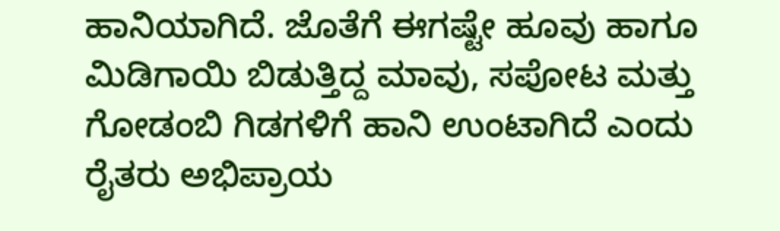ಹಾನಿಯಾಗಿದೆ. ಜೊತೆಗೆ ಈಗಷ್ಟೇ ಹೂವು ಹಾಗೂ ಮಿಡಿಗಾಯಿ ಬಿಡುತ್ತಿದ್ದ ಮಾವು, ಸಪೋಟ ಮತ್ತು ಗೋಡಂಬಿ ಗಿಡಗಳಿಗೆ ಹಾನಿ ಉಂಟಾಗಿದೆ ಎಂದು ರೈತರು ಅಭಿಪ್ರಾಯ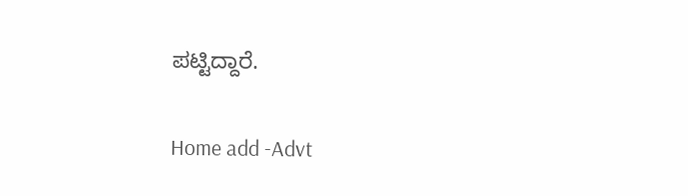ಪಟ್ಟಿದ್ದಾರೆ.

Home add -Advt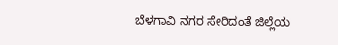ಬೆಳಗಾವಿ ನಗರ ಸೇರಿದಂತೆ ಜಿಲ್ಲೆಯ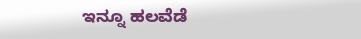ಇನ್ನೂ ಹಲವೆಡೆ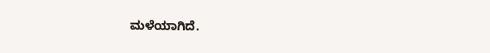ಮಳೆಯಾಗಿದೆ.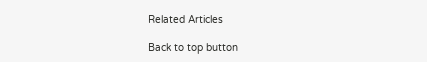Related Articles

Back to top button